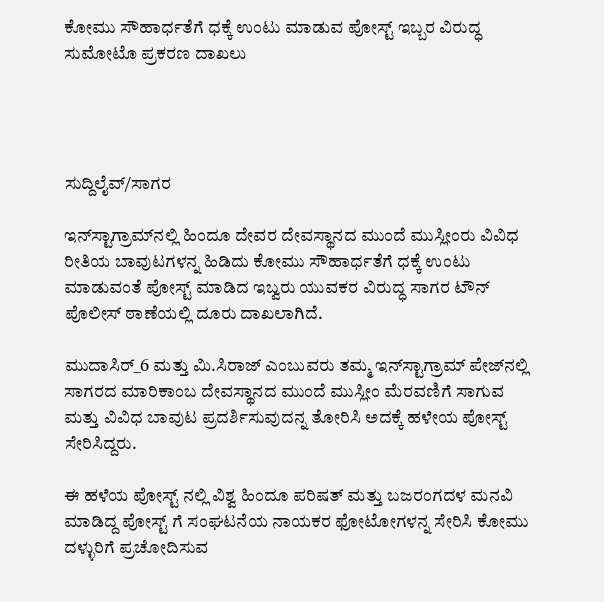ಕೋಮು ಸೌಹಾರ್ಧತೆಗೆ ಧಕ್ಕೆ ಉಂಟು ಮಾಡುವ ಪೋಸ್ಟ್ ಇಬ್ಬರ ವಿರುದ್ಧ ಸುಮೋಟೊ ಪ್ರಕರಣ ದಾಖಲು




ಸುದ್ದಿಲೈವ್/ಸಾಗರ

ಇನ್‌ಸ್ಟಾಗ್ರಾಮ್‌ನಲ್ಲಿ ಹಿಂದೂ ದೇವರ ದೇವಸ್ಥಾನದ ಮುಂದೆ ಮುಸ್ಲೀಂರು ವಿವಿಧ ರೀತಿಯ ಬಾವುಟಗಳನ್ನ ಹಿಡಿದು ಕೋಮು ಸೌಹಾರ್ಧತೆಗೆ ಧಕ್ಕೆ ಉಂಟು ಮಾಡುವಂತೆ ಪೋಸ್ಟ್ ಮಾಡಿದ ಇಬ್ವರು ಯುವಕರ ವಿರುದ್ಧ ಸಾಗರ ಟೌನ್ ಪೊಲೀಸ್ ಠಾಣೆಯಲ್ಲಿ ದೂರು ದಾಖಲಾಗಿದೆ.

ಮುದಾಸಿರ್_6 ಮತ್ತು ಮಿ.ಸಿರಾಜ್ ಎಂಬುವರು ತಮ್ಮ ಇನ್‌ಸ್ಟಾಗ್ರಾಮ್ ಪೇಜ್‌ನಲ್ಲಿ ಸಾಗರದ ಮಾರಿಕಾಂಬ ದೇವಸ್ಥಾನದ ಮುಂದೆ ಮುಸ್ಲೀಂ ಮೆರವಣಿಗೆ ಸಾಗುವ ಮತ್ತು ವಿವಿಧ ಬಾವುಟ ಪ್ರದರ್ಶಿಸುವುದನ್ನ ತೋರಿಸಿ ಅದಕ್ಕೆ ಹಳೇಯ ಪೋಸ್ಟ್ ಸೇರಿಸಿದ್ದರು.

ಈ ಹಳೆಯ ಪೋಸ್ಟ್ ನಲ್ಲಿ ವಿಶ್ವ ಹಿಂದೂ ಪರಿಷತ್ ಮತ್ತು ಬಜರಂಗದಳ ಮನವಿ ಮಾಡಿದ್ದ ಪೋಸ್ಟ್ ಗೆ ಸಂಘಟನೆಯ ನಾಯಕರ ಫೋಟೋಗಳನ್ನ ಸೇರಿಸಿ ಕೋಮು ದಳ್ಳುರಿಗೆ ಪ್ರಚೋದಿಸುವ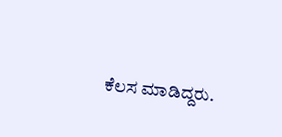ಕೆಲಸ ಮಾಡಿದ್ದರು.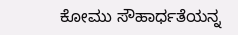ಕೋಮು ಸೌಹಾರ್ಧತೆಯನ್ನ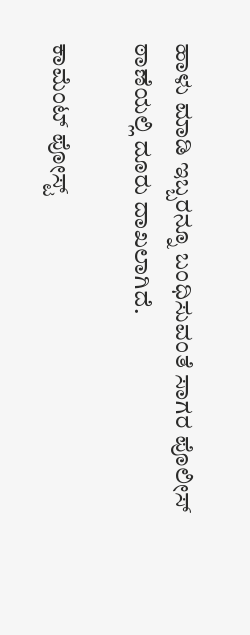ಹಾಳು ಮಾಡಿ ಇಬ್ಬರನ್ನೂ ಬಂಧಿಸುವಂತೆ ಸಾಗರ ಪೊಲೀಸ್ ಠಾಣೆಯಲ್ಲಿ ದೂರು ದಾಖಲಾಗಿದೆ.

ಕಾಮೆಂಟ್‌‌ ಪೋಸ್ಟ್‌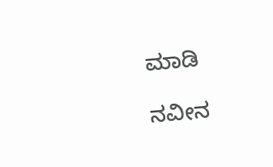ಮಾಡಿ

ನವೀನ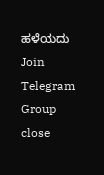ಹಳೆಯದು
Join Telegram Group
close